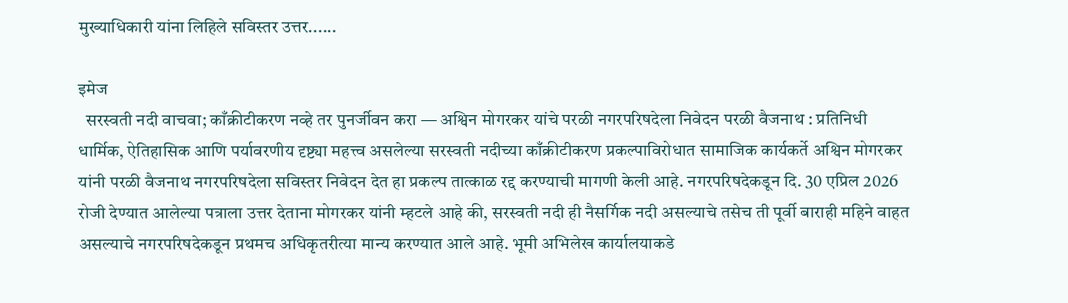मुख्याधिकारी यांना लिहिले सविस्तर उत्तर......

इमेज
  सरस्वती नदी वाचवा; काँक्रीटीकरण नव्हे तर पुनर्जीवन करा — अश्विन मोगरकर यांचे परळी नगरपरिषदेला निवेदन परळी वैजनाथ : प्रतिनिधी  धार्मिक, ऐतिहासिक आणि पर्यावरणीय दृष्ट्या महत्त्व असलेल्या सरस्वती नदीच्या काँक्रीटीकरण प्रकल्पाविरोधात सामाजिक कार्यकर्ते अश्विन मोगरकर यांनी परळी वैजनाथ नगरपरिषदेला सविस्तर निवेदन देत हा प्रकल्प तात्काळ रद्द करण्याची मागणी केली आहे. नगरपरिषदेकडून दि. 30 एप्रिल 2026 रोजी देण्यात आलेल्या पत्राला उत्तर देताना मोगरकर यांनी म्हटले आहे की, सरस्वती नदी ही नैसर्गिक नदी असल्याचे तसेच ती पूर्वी बाराही महिने वाहत असल्याचे नगरपरिषदेकडून प्रथमच अधिकृतरीत्या मान्य करण्यात आले आहे. भूमी अभिलेख कार्यालयाकडे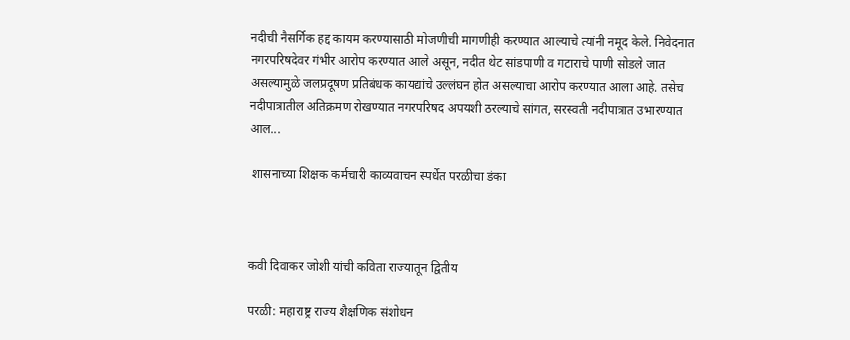नदीची नैसर्गिक हद्द कायम करण्यासाठी मोजणीची मागणीही करण्यात आल्याचे त्यांनी नमूद केले. निवेदनात नगरपरिषदेवर गंभीर आरोप करण्यात आले असून, नदीत थेट सांडपाणी व गटाराचे पाणी सोडले जात असल्यामुळे जलप्रदूषण प्रतिबंधक कायद्यांचे उल्लंघन होत असल्याचा आरोप करण्यात आला आहे. तसेच नदीपात्रातील अतिक्रमण रोखण्यात नगरपरिषद अपयशी ठरल्याचे सांगत, सरस्वती नदीपात्रात उभारण्यात आल...

 शासनाच्या शिक्षक कर्मचारी काव्यवाचन स्पर्धेत परळीचा डंका



कवी दिवाकर जोशी यांची कविता राज्यातून द्वितीय

परळी: महाराष्ट्र राज्य शैक्षणिक संशोधन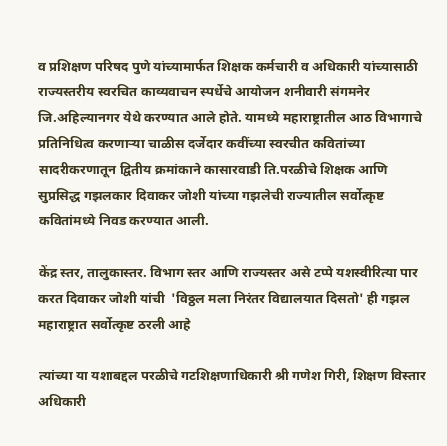व प्रशिक्षण परिषद पुणे यांच्यामार्फत शिक्षक कर्मचारी व अधिकारी यांच्यासाठी राज्यस्तरीय स्वरचित काव्यवाचन स्पर्धेचे आयोजन शनीवारी संगमनेर जि.अहिल्यानगर येथे करण्यात आले होते. यामध्ये महाराष्ट्रातील आठ विभागाचे प्रतिनिधित्व करणाऱ्या चाळीस दर्जेदार कवींच्या स्वरचीत कवितांच्या सादरीकरणातून द्वितीय क्रमांकाने कासारवाडी ति.परळीचे शिक्षक आणि सुप्रसिद्ध गझलकार दिवाकर जोशी यांच्या गझलेची राज्यातील सर्वोत्कृष्ट कवितांमध्ये निवड करण्यात आली.

केंद्र स्तर, तालुकास्तर. विभाग स्तर आणि राज्यस्तर असे टप्पे यशस्वीरित्या पार करत दिवाकर जोशी यांची  'विठ्ठल मला निरंतर विद्यालयात दिसतो' ही गझल महाराष्ट्रात सर्वोत्कृष्ट ठरली आहे

त्यांच्या या यशाबद्दल परळीचे गटशिक्षणाधिकारी श्री गणेश गिरी, शिक्षण विस्तार अधिकारी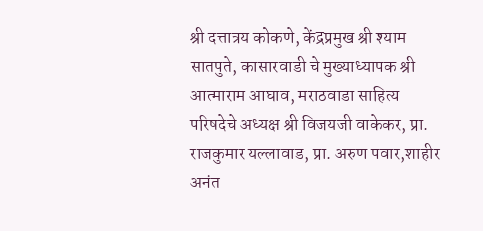श्री दत्तात्रय कोकणे, केंद्रप्रमुख श्री श्याम सातपुते, कासारवाडी चे मुख्याध्यापक श्री आत्माराम आघाव, मराठवाडा साहित्य परिषदेचे अध्यक्ष श्री विजयजी वाकेकर, प्रा. राजकुमार यल्लावाड, प्रा. अरुण पवार,शाहीर अनंत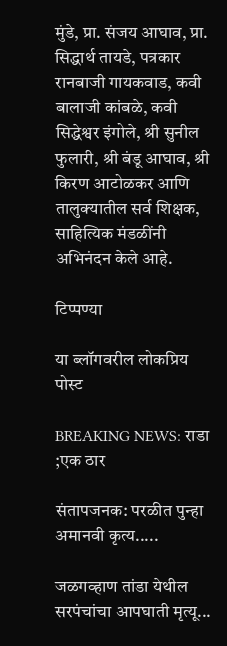मुंडे, प्रा. संजय आघाव, प्रा. सिद्धार्थ तायडे, पत्रकार रानबाजी गायकवाड, कवी बालाजी कांबळे, कवी सिद्धेश्वर इंगोले, श्री सुनील फुलारी, श्री बंडू आघाव, श्री किरण आटोळकर आणि तालुक्यातील सर्व शिक्षक, साहित्यिक मंडळींनी अभिनंदन केले आहे.

टिप्पण्या

या ब्लॉगवरील लोकप्रिय पोस्ट

BREAKING NEWS: राडा ;एक ठार

संतापजनक: परळीत पुन्हा अमानवी कृत्य.....

जळगव्हाण तांडा येथील सरपंचांचा आपघाती मृत्यू...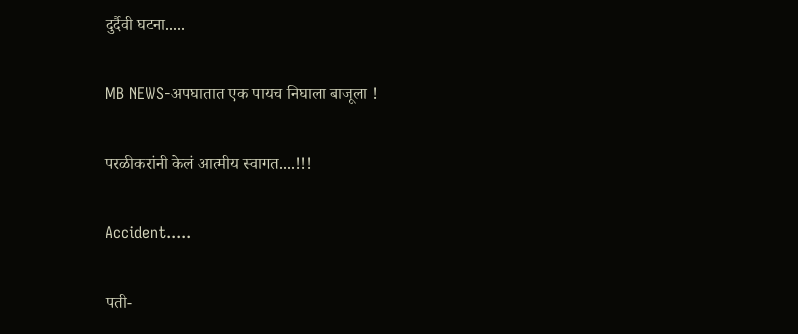दुर्दैवी घटना.....

MB NEWS-अपघातात एक पायच निघाला बाजूला !

परळीकरांनी केलं आत्मीय स्वागत....!!!

Accident.....

पती-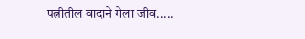पत्नीतील वादाने गेला जीव.....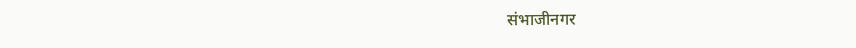संभाजीनगर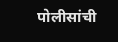पोलीसांची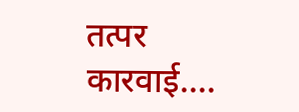तत्पर कारवाई....